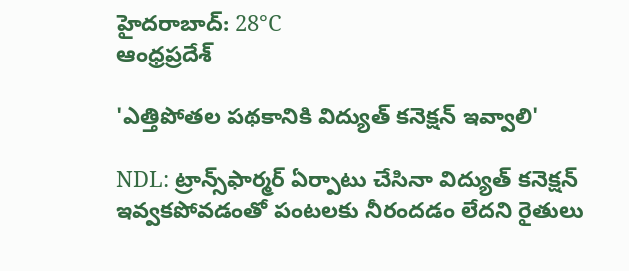హైదరాబాద్: 28°C
ఆంధ్రప్రదేశ్

'ఎత్తిపోతల పథకానికి విద్యుత్ కనెక్షన్ ఇవ్వాలి'

NDL: ట్రాన్స్‌ఫార్మర్ ఏర్పాటు చేసినా విద్యుత్ కనెక్షన్ ఇవ్వకపోవడంతో పంటలకు నీరందడం లేదని రైతులు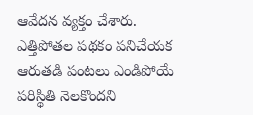ఆవేదన వ్యక్తం చేశారు. ఎత్తిపోతల పథకం పనిచేయక ఆరుతడి పంటలు ఎండిపోయే పరిస్థితి నెలకొందని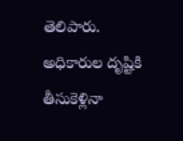తెలిపారు. అధికారుల దృష్టికి తీసుకెళ్లినా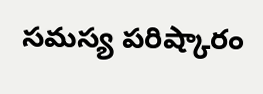సమస్య పరిష్కారం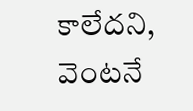కాలేదని, వెంటనే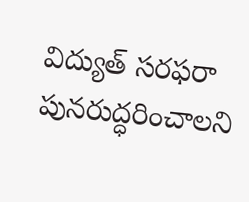విద్యుత్ సరఫరా పునరుద్ధరించాలని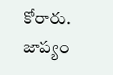కోరారు. జాప్యం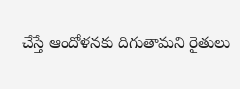చేస్తే ఆందోళనకు దిగుతామని రైతులు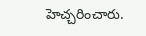హెచ్చరించారు.